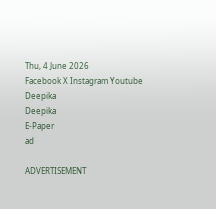Thu, 4 June 2026
Facebook X Instagram Youtube
Deepika
Deepika
E-Paper
ad

ADVERTISEMENT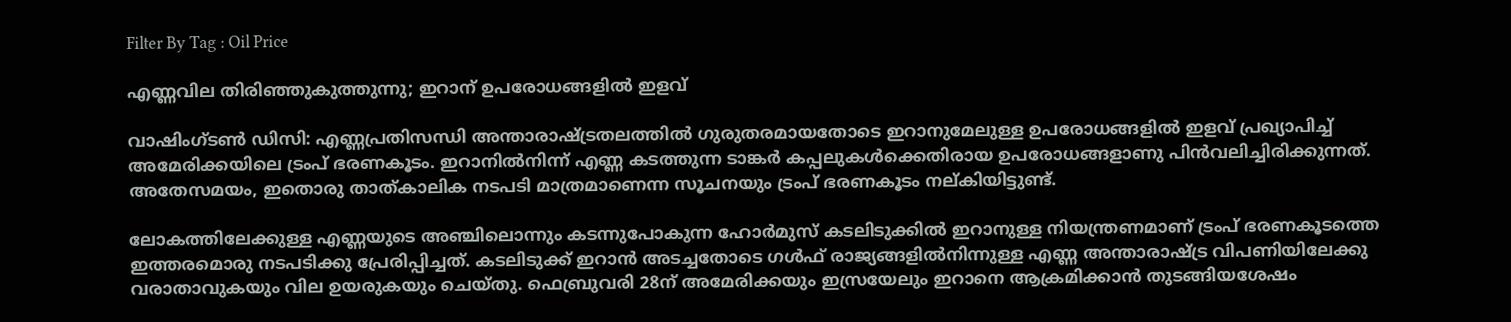Filter By Tag : Oil Price

എണ്ണവില തിരിഞ്ഞുകുത്തുന്നു; ഇറാന് ഉപരോധങ്ങളിൽ ഇളവ്

വാഷിംഗ്ടൺ ഡിസി: എണ്ണപ്രതിസന്ധി അന്താരാഷ്‌ട്രതലത്തിൽ ഗുരുതരമായതോടെ ഇറാനുമേലുള്ള ഉപരോധങ്ങളിൽ ഇളവ് പ്രഖ്യാപിച്ച് അമേരിക്കയിലെ ട്രംപ് ഭരണകൂടം. ഇറാനിൽനിന്ന് എണ്ണ കടത്തുന്ന ടാങ്കർ കപ്പലുകൾക്കെതിരായ ഉപരോധങ്ങളാണു പിൻവലിച്ചിരിക്കുന്നത്. അതേസമയം, ഇതൊരു താത്കാലിക നടപടി മാത്രമാണെന്ന സൂചനയും ട്രംപ് ഭരണകൂടം നല്കിയിട്ടുണ്ട്.

ലോകത്തിലേക്കുള്ള എണ്ണയുടെ അഞ്ചിലൊന്നും കടന്നുപോകുന്ന ഹോർമുസ് കടലിടുക്കിൽ ഇറാനുള്ള നിയന്ത്രണമാണ് ട്രംപ് ഭരണകൂടത്തെ ഇത്തരമൊരു നടപടിക്കു പ്രേരിപ്പിച്ചത്. കടലിടുക്ക് ഇറാൻ അടച്ചതോടെ ഗൾഫ് രാജ്യങ്ങളിൽനിന്നുള്ള എണ്ണ അന്താരാഷ്‌ട്ര വിപണിയിലേക്കു വരാതാവുകയും വില ഉയരുകയും ചെയ്തു. ഫെബ്രുവരി 28ന് അമേരിക്കയും ഇസ്രയേലും ഇറാനെ ആക്രമിക്കാൻ തുടങ്ങിയശേഷം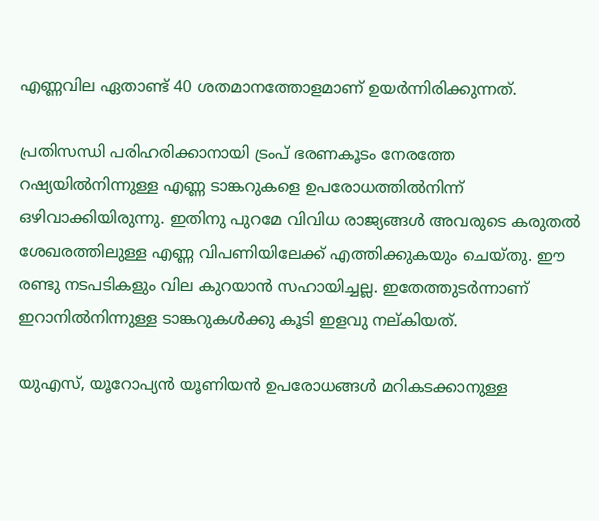എണ്ണവില ഏതാണ്ട് 40 ശതമാനത്തോളമാണ് ഉയർന്നിരിക്കുന്നത്.

പ്രതിസന്ധി പരിഹരിക്കാനായി ട്രംപ് ഭരണകൂടം നേരത്തേ റഷ്യയിൽനിന്നുള്ള എണ്ണ ടാങ്കറുകളെ ഉപരോധത്തിൽനിന്ന് ഒഴിവാക്കിയിരുന്നു. ഇതിനു പുറമേ വിവിധ രാജ്യങ്ങൾ അവരുടെ കരുതൽ ശേഖരത്തിലുള്ള എണ്ണ വിപണിയിലേക്ക് എത്തിക്കുകയും ചെയ്തു. ഈ രണ്ടു നടപടികളും വില കുറയാൻ സഹായിച്ചല്ല. ഇതേത്തുടർന്നാണ് ഇറാനിൽനിന്നുള്ള ടാങ്കറുകൾക്കു കൂടി ഇളവു നല്കിയത്.

യുഎസ്, യൂറോപ്യൻ യൂണിയൻ ഉപരോധങ്ങൾ മറികടക്കാനുള്ള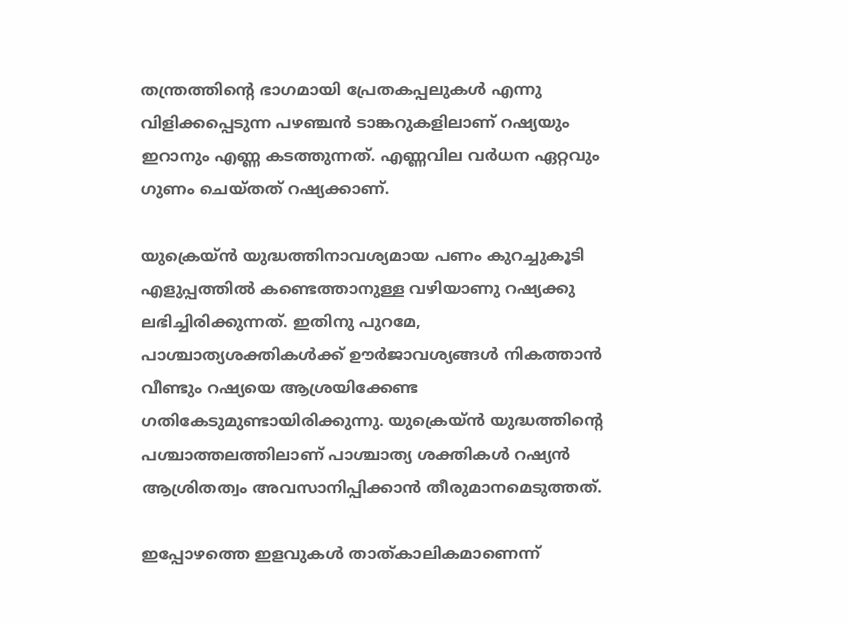തന്ത്രത്തിന്‍റെ ഭാഗമായി പ്രേതകപ്പലുകൾ എന്നു വിളിക്കപ്പെടുന്ന പഴഞ്ചൻ ടാങ്കറുകളിലാണ് റഷ്യയും ഇറാനും എണ്ണ കടത്തുന്നത്. എണ്ണവില വർധന ഏറ്റവും ഗുണം ചെയ്തത് റഷ്യക്കാണ്.

യുക്രെയ്ൻ യുദ്ധത്തിനാവശ്യമായ പണം കുറച്ചുകൂടി എളുപ്പത്തിൽ കണ്ടെത്താനുള്ള വഴിയാണു റഷ്യക്കു ലഭിച്ചിരിക്കുന്നത്. ഇതിനു പുറമേ, പാശ്ചാത്യശക്തികൾക്ക് ഊർജാവശ്യങ്ങൾ നികത്താൻ‌ വീണ്ടും റഷ്യയെ ആശ്രയിക്കേണ്ട ഗതികേടുമുണ്ടായിരിക്കുന്നു. യുക്രെയ്ൻ യുദ്ധത്തിന്‍റെ പശ്ചാത്തലത്തിലാണ് പാശ്ചാത്യ ശക്തികൾ റഷ്യൻ ആശ്രിതത്വം അവസാനിപ്പിക്കാൻ തീരുമാനമെടുത്തത്.

ഇപ്പോഴത്തെ ഇളവുകൾ താത്കാലികമാണെന്ന്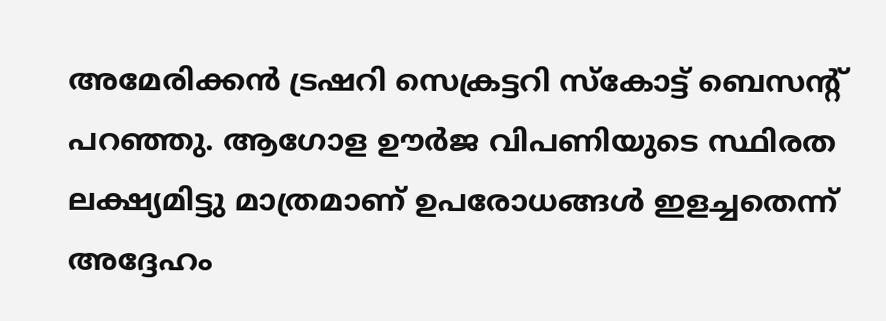അമേരിക്കൻ ട്രഷറി സെക്രട്ടറി സ്കോട്ട് ബെസന്‍റ് പറഞ്ഞു. ആഗോള ഊർജ വിപണിയുടെ സ്ഥിരത ലക്ഷ്യമിട്ടു മാത്രമാണ് ഉപരോധങ്ങൾ ഇളച്ചതെന്ന് അദ്ദേഹം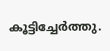കൂട്ടിച്ചേർത്തു.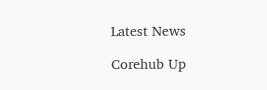Latest News

Corehub Up